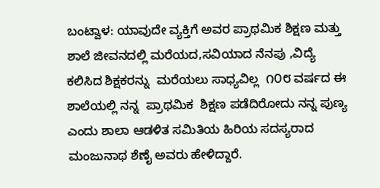ಬಂಟ್ವಾಳ: ಯಾವುದೇ ವ್ಯಕ್ತಿಗೆ ಅವರ ಪ್ರಾಥಮಿಕ ಶಿಕ್ಷಣ ಮತ್ತು  ಶಾಲೆ ಜೀವನದಲ್ಲಿ ಮರೆಯದ,ಸವಿಯಾದ ನೆನಪು ,ವಿದ್ಯೆ ಕಲಿಸಿದ ಶಿಕ್ಷಕರನ್ನು  ಮರೆಯಲು ಸಾಧ್ಯವಿಲ್ಲ  ೧೦೮ ವರ್ಷದ ಈ ಶಾಲೆಯಲ್ಲಿ ನನ್ನ  ಪ್ರಾಥಮಿಕ  ಶಿಕ್ಷಣ ಪಡೆದಿರೋದು ನನ್ನ ಪುಣ್ಯ ಎಂದು ಶಾಲಾ ಆಡಳಿತ ಸಮಿತಿಯ ಹಿರಿಯ ಸದಸ್ಯರಾದ  ಮಂಜುನಾಥ ಶೆಣೈ ಅವರು ಹೇಳಿದ್ದಾರೆ.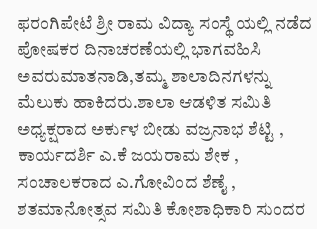ಫರಂಗಿಪೇಟೆ ಶ್ರೀ ರಾಮ ವಿದ್ಯಾ ಸಂಸ್ಥೆ ಯಲ್ಲಿ ನಡೆದ ಪೋಷಕರ ದಿನಾಚರಣೆಯಲ್ಲಿ ಭಾಗವಹಿಸಿ ಅವರು‌ಮಾತನಾಡಿ,ತಮ್ಮ ಶಾಲಾದಿನಗಳನ್ನು ಮೆಲುಕು ಹಾಕಿದರು.ಶಾಲಾ ಆಡಳಿತ ಸಮಿತಿ ಅಧ್ಯಕ್ಷರಾದ ಅರ್ಕುಳ ಬೀಡು ವಜ್ರನಾಭ ಶೆಟ್ಟಿ , ಕಾರ್ಯದರ್ಶಿ ಎ.ಕೆ ಜಯರಾಮ ಶೇಕ , ಸಂಚಾಲಕರಾದ ಎ.ಗೋವಿಂದ ಶೆಣೈ , ಶತಮಾನೋತ್ಸವ ಸಮಿತಿ ಕೋಶಾಧಿಕಾರಿ ಸುಂದರ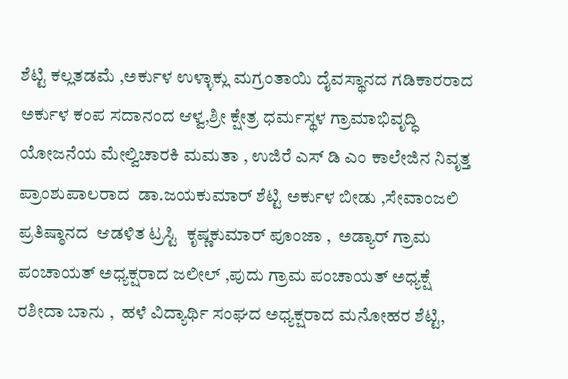ಶೆಟ್ಟಿ ಕಲ್ಲತಡಮೆ ,ಅರ್ಕುಳ ಉಳ್ಳಾಕ್ಲು ಮಗ್ರಂತಾಯಿ ದೈವಸ್ಥಾನದ ಗಡಿಕಾರರಾದ ಅರ್ಕುಳ ಕಂಪ ಸದಾನಂದ ಆಳ್ವ,ಶ್ರೀ ಕ್ಷೇತ್ರ ಧರ್ಮಸ್ಥಳ ಗ್ರಾಮಾಭಿವೃದ್ಧಿ ಯೋಜನೆಯ ಮೇಲ್ವಿಚಾರಕಿ ಮಮತಾ , ಉಜಿರೆ ಎಸ್ ಡಿ ಎಂ ಕಾಲೇಜಿನ ನಿವೃತ್ತ ಪ್ರಾಂಶುಪಾಲರಾದ  ಡಾ.ಜಯಕುಮಾರ್ ಶೆಟ್ಟಿ ಅರ್ಕುಳ ಬೀಡು ,ಸೇವಾಂಜಲಿ ಪ್ರತಿಷ್ಠಾನದ  ಆಡಳಿತ ಟ್ರಸ್ಟಿ  ಕೃಷ್ಣಕುಮಾರ್ ಪೂಂಜಾ ,  ಅಡ್ಯಾರ್ ಗ್ರಾಮ ಪಂಚಾಯತ್ ಅಧ್ಯಕ್ಷರಾದ ಜಲೀಲ್ ,ಪುದು ಗ್ರಾಮ ಪಂಚಾಯತ್ ಅಧ್ಯಕ್ಷೆ ರಶೀದಾ ಬಾನು ,  ಹಳೆ ವಿದ್ಯಾರ್ಥಿ ಸಂಘದ ಅಧ್ಯಕ್ಷರಾದ ಮನೋಹರ ಶೆಟ್ಟಿ,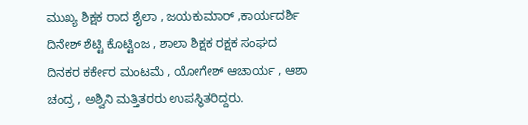ಮುಖ್ಯ ಶಿಕ್ಷಕ ರಾದ ಶೈಲಾ , ಜಯಕುಮಾರ್ ,ಕಾರ್ಯದರ್ಶಿ ದಿನೇಶ್ ಶೆಟ್ಟಿ ಕೊಟ್ಟಿಂಜ , ಶಾಲಾ ಶಿಕ್ಷಕ ರಕ್ಷಕ ಸಂಘದ  ದಿನಕರ ಕರ್ಕೇರ ಮಂಟಮೆ , ಯೋಗೇಶ್ ಆಚಾರ್ಯ , ಆಶಾ ಚಂದ್ರ , ಅಶ್ವಿನಿ ಮತ್ತಿತರರು ಉಪಸ್ಥಿತರಿದ್ದರು.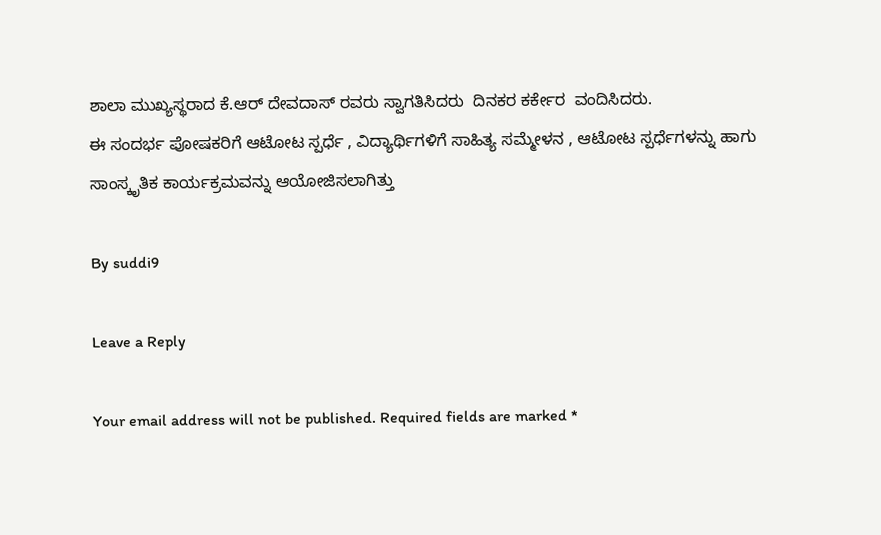ಶಾಲಾ ಮುಖ್ಯಸ್ಥರಾದ ಕೆ.ಆರ್ ದೇವದಾಸ್ ರವರು ಸ್ವಾಗತಿಸಿದರು  ದಿನಕರ ಕರ್ಕೇರ  ವಂದಿಸಿದರು.
ಈ ಸಂದರ್ಭ ಪೋಷಕರಿಗೆ ಆಟೋಟ ಸ್ಪರ್ಧೆ , ವಿದ್ಯಾರ್ಥಿಗಳಿಗೆ ಸಾಹಿತ್ಯ ಸಮ್ಮೇಳನ , ಆಟೋಟ ಸ್ಪರ್ಧೆಗಳನ್ನು ಹಾಗು ಸಾಂಸ್ಕೃತಿಕ ಕಾರ್ಯಕ್ರಮವನ್ನು ಆಯೋಜಿಸಲಾಗಿತ್ತು

By suddi9

Leave a Reply

Your email address will not be published. Required fields are marked *